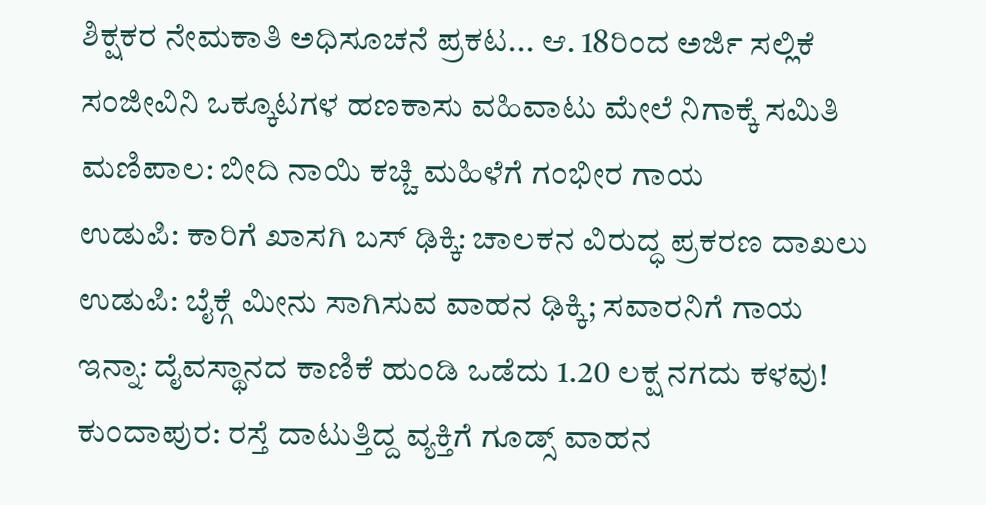ಶಿಕ್ಷಕರ ನೇಮಕಾತಿ ಅಧಿಸೂಚನೆ ಪ್ರಕಟ... ಆ. 18ರಿಂದ ಅರ್ಜಿ ಸಲ್ಲಿಕೆ
ಸಂಜೀವಿನಿ ಒಕ್ಕೂಟಗಳ ಹಣಕಾಸು ವಹಿವಾಟು ಮೇಲೆ ನಿಗಾಕ್ಕೆ ಸಮಿತಿ
ಮಣಿಪಾಲ: ಬೀದಿ ನಾಯಿ ಕಚ್ಚಿ ಮಹಿಳೆಗೆ ಗಂಭೀರ ಗಾಯ
ಉಡುಪಿ: ಕಾರಿಗೆ ಖಾಸಗಿ ಬಸ್ ಢಿಕ್ಕಿ: ಚಾಲಕನ ವಿರುದ್ಧ ಪ್ರಕರಣ ದಾಖಲು
ಉಡುಪಿ: ಬೈಕ್ಗೆ ಮೀನು ಸಾಗಿಸುವ ವಾಹನ ಢಿಕ್ಕಿ; ಸವಾರನಿಗೆ ಗಾಯ
ಇನ್ನಾ: ದೈವಸ್ಥಾನದ ಕಾಣಿಕೆ ಹುಂಡಿ ಒಡೆದು 1.20 ಲಕ್ಷ ನಗದು ಕಳವು!
ಕುಂದಾಪುರ: ರಸ್ತೆ ದಾಟುತ್ತಿದ್ದ ವ್ಯಕ್ತಿಗೆ ಗೂಡ್ಸ್ ವಾಹನ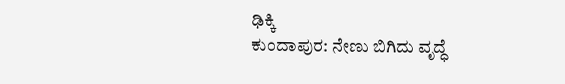ಢಿಕ್ಕಿ
ಕುಂದಾಪುರ: ನೇಣು ಬಿಗಿದು ವೃದ್ಧೆ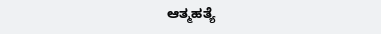ಆತ್ಮಹತ್ಯೆ